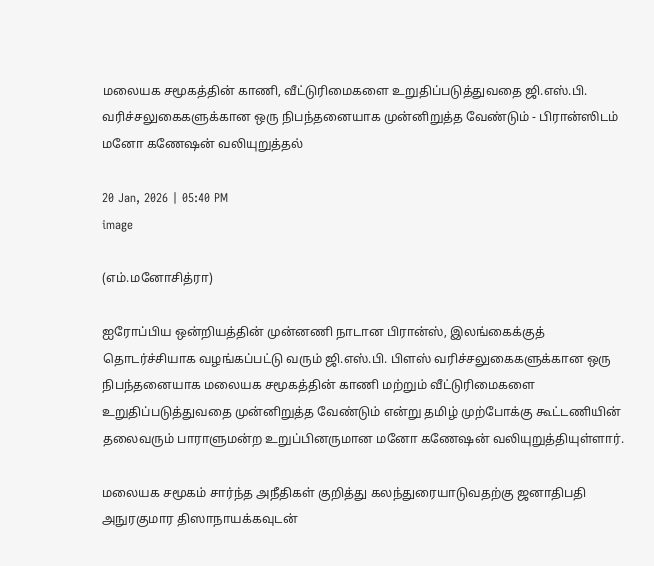மலையக சமூகத்தின் காணி, வீட்டுரிமைகளை உறுதிப்படுத்துவதை ஜி.எஸ்.பி. வரிச்சலுகைகளுக்கான ஒரு நிபந்தனையாக முன்னிறுத்த வேண்டும் - பிரான்ஸிடம் மனோ கணேஷன் வலியுறுத்தல்

20 Jan, 2026 | 05:40 PM
image

(எம்.மனோசித்ரா)

ஐரோப்பிய ஒன்றியத்தின் முன்னணி நாடான பிரான்ஸ், இலங்கைக்குத் தொடர்ச்சியாக வழங்கப்பட்டு வரும் ஜி.எஸ்.பி. பிளஸ் வரிச்சலுகைகளுக்கான ஒரு நிபந்தனையாக மலையக சமூகத்தின் காணி மற்றும் வீட்டுரிமைகளை உறுதிப்படுத்துவதை முன்னிறுத்த வேண்டும் என்று தமிழ் முற்போக்கு கூட்டணியின் தலைவரும் பாராளுமன்ற உறுப்பினருமான மனோ கணேஷன் வலியுறுத்தியுள்ளார்.

மலையக சமூகம் சார்ந்த அநீதிகள் குறித்து கலந்துரையாடுவதற்கு ஜனாதிபதி அநுரகுமார திஸாநாயக்கவுடன்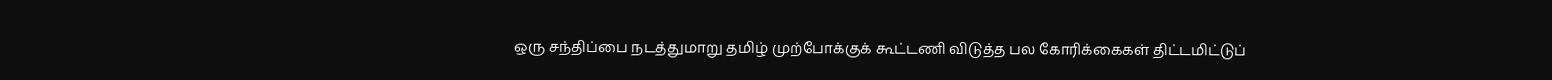ஒரு சந்திப்பை நடத்துமாறு தமிழ் முற்போக்குக் கூட்டணி விடுத்த பல கோரிக்கைகள் திட்டமிட்டுப்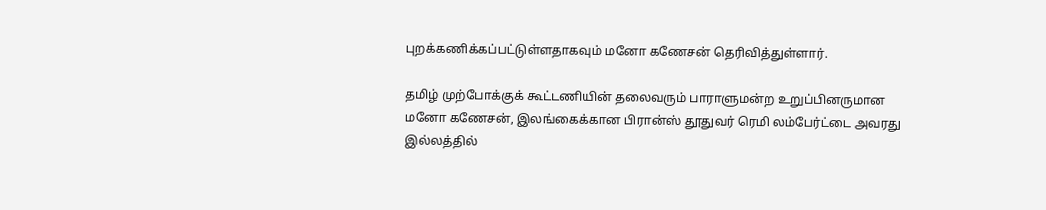புறக்கணிக்கப்பட்டுள்ளதாகவும் மனோ கணேசன் தெரிவித்துள்ளார்.

தமிழ் முற்போக்குக் கூட்டணியின் தலைவரும் பாராளுமன்ற உறுப்பினருமான மனோ கணேசன், இலங்கைக்கான பிரான்ஸ் தூதுவர் ரெமி லம்பேர்ட்டை அவரது இல்லத்தில்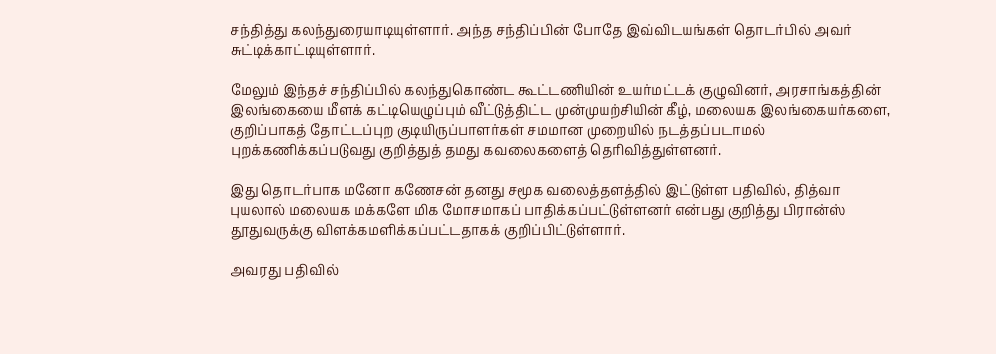சந்தித்து கலந்துரையாடியுள்ளார். அந்த சந்திப்பின் போதே இவ்விடயங்கள் தொடர்பில் அவர் சுட்டிக்காட்டியுள்ளார்.

மேலும் இந்தச் சந்திப்பில் கலந்துகொண்ட கூட்டணியின் உயர்மட்டக் குழுவினர், அரசாங்கத்தின் இலங்கையை மீளக் கட்டியெழுப்பும் வீட்டுத்திட்ட முன்முயற்சியின் கீழ், மலையக இலங்கையர்களை, குறிப்பாகத் தோட்டப்புற குடியிருப்பாளர்கள் சமமான முறையில் நடத்தப்படாமல் புறக்கணிக்கப்படுவது குறித்துத் தமது கவலைகளைத் தெரிவித்துள்ளனர்.

இது தொடர்பாக மனோ கணேசன் தனது சமூக வலைத்தளத்தில் இட்டுள்ள பதிவில், தித்வா புயலால் மலையக மக்களே மிக மோசமாகப் பாதிக்கப்பட்டுள்ளனர் என்பது குறித்து பிரான்ஸ் தூதுவருக்கு விளக்கமளிக்கப்பட்டதாகக் குறிப்பிட்டுள்ளார்.

அவரது பதிவில்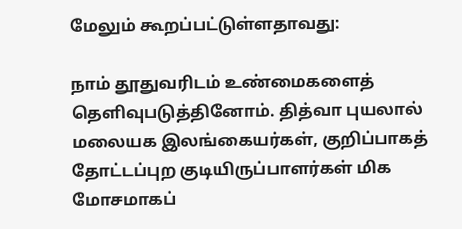மேலும் கூறப்பட்டுள்ளதாவது:

நாம் தூதுவரிடம் உண்மைகளைத் தெளிவுபடுத்தினோம். தித்வா புயலால் மலையக இலங்கையர்கள், குறிப்பாகத் தோட்டப்புற குடியிருப்பாளர்கள் மிக மோசமாகப்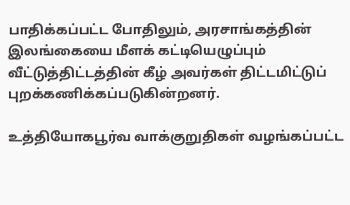பாதிக்கப்பட்ட போதிலும், அரசாங்கத்தின் இலங்கையை மீளக் கட்டியெழுப்பும் வீட்டுத்திட்டத்தின் கீழ் அவர்கள் திட்டமிட்டுப் புறக்கணிக்கப்படுகின்றனர்.

உத்தியோகபூர்வ வாக்குறுதிகள் வழங்கப்பட்ட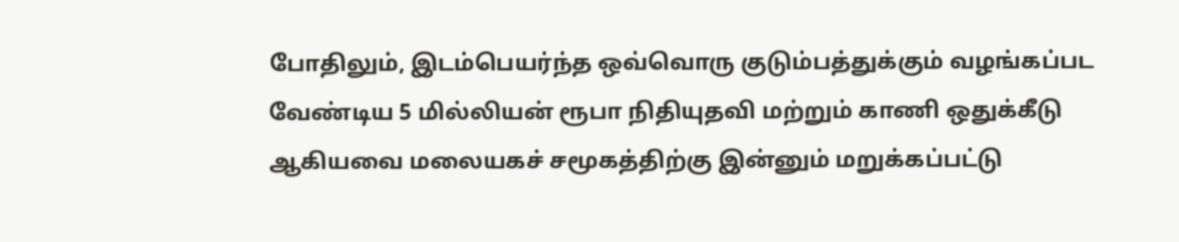போதிலும், இடம்பெயர்ந்த ஒவ்வொரு குடும்பத்துக்கும் வழங்கப்பட வேண்டிய 5 மில்லியன் ரூபா நிதியுதவி மற்றும் காணி ஒதுக்கீடு ஆகியவை மலையகச் சமூகத்திற்கு இன்னும் மறுக்கப்பட்டு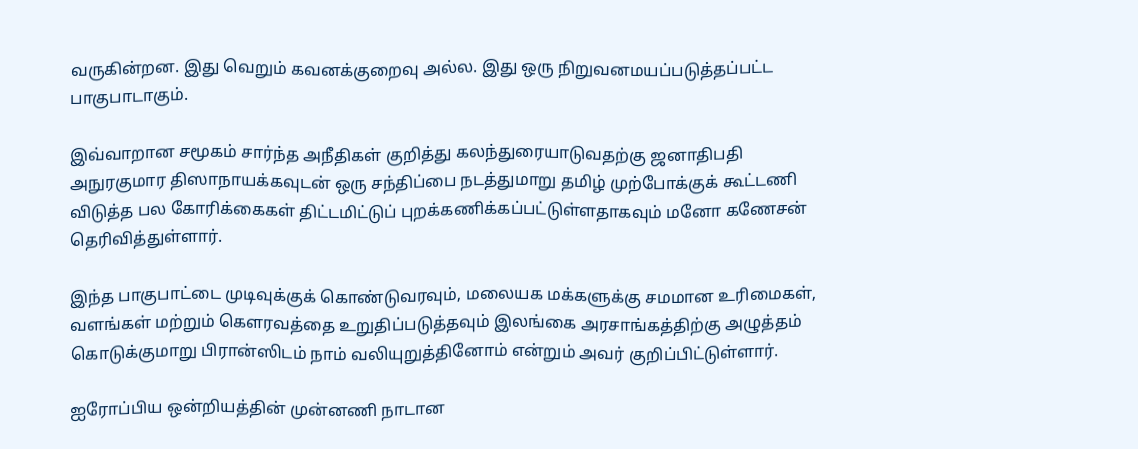வருகின்றன. இது வெறும் கவனக்குறைவு அல்ல. இது ஒரு நிறுவனமயப்படுத்தப்பட்ட பாகுபாடாகும்.

இவ்வாறான சமூகம் சார்ந்த அநீதிகள் குறித்து கலந்துரையாடுவதற்கு ஜனாதிபதி அநுரகுமார திஸாநாயக்கவுடன் ஒரு சந்திப்பை நடத்துமாறு தமிழ் முற்போக்குக் கூட்டணி விடுத்த பல கோரிக்கைகள் திட்டமிட்டுப் புறக்கணிக்கப்பட்டுள்ளதாகவும் மனோ கணேசன் தெரிவித்துள்ளார்.

இந்த பாகுபாட்டை முடிவுக்குக் கொண்டுவரவும், மலையக மக்களுக்கு சமமான உரிமைகள், வளங்கள் மற்றும் கௌரவத்தை உறுதிப்படுத்தவும் இலங்கை அரசாங்கத்திற்கு அழுத்தம் கொடுக்குமாறு பிரான்ஸிடம் நாம் வலியுறுத்தினோம் என்றும் அவர் குறிப்பிட்டுள்ளார்.

ஐரோப்பிய ஒன்றியத்தின் முன்னணி நாடான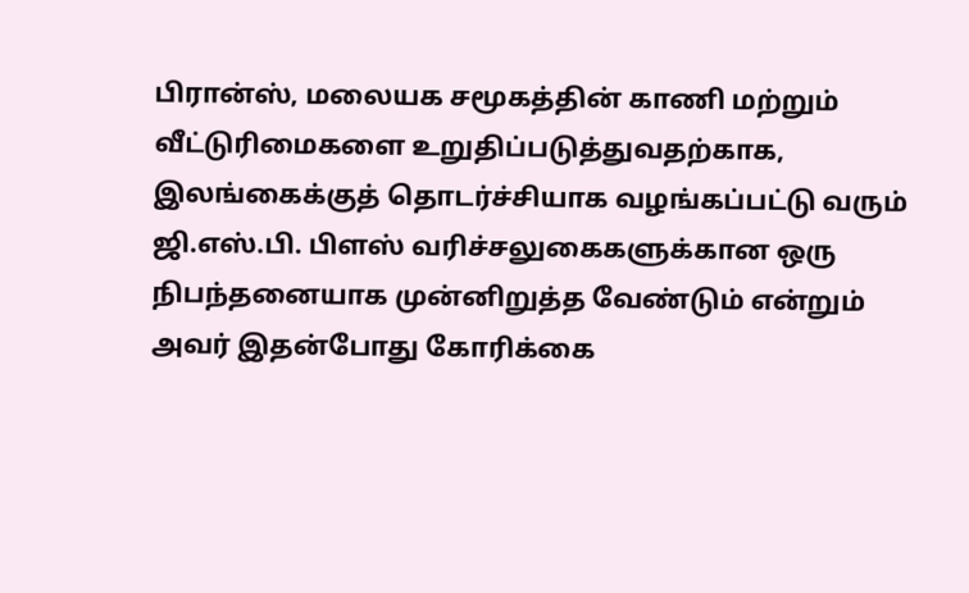பிரான்ஸ், மலையக சமூகத்தின் காணி மற்றும் வீட்டுரிமைகளை உறுதிப்படுத்துவதற்காக, இலங்கைக்குத் தொடர்ச்சியாக வழங்கப்பட்டு வரும் ஜி.எஸ்.பி. பிளஸ் வரிச்சலுகைகளுக்கான ஒரு நிபந்தனையாக முன்னிறுத்த வேண்டும் என்றும் அவர் இதன்போது கோரிக்கை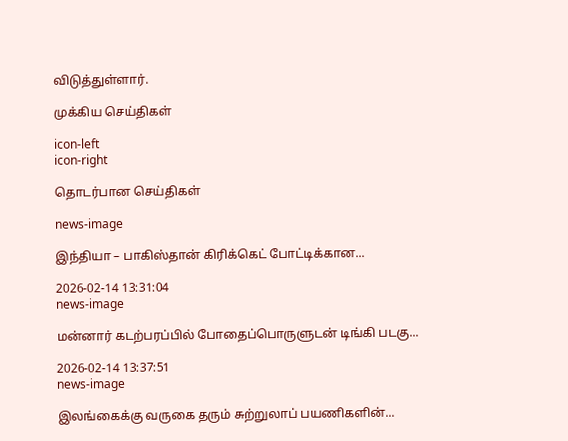விடுத்துள்ளார்.

முக்கிய செய்திகள்

icon-left
icon-right

தொடர்பான செய்திகள்

news-image

இந்தியா – பாகிஸ்தான் கிரிக்கெட் போட்டிக்கான...

2026-02-14 13:31:04
news-image

மன்னார் கடற்பரப்பில் போதைப்பொருளுடன் டிங்கி படகு...

2026-02-14 13:37:51
news-image

இலங்கைக்கு வருகை தரும் சுற்றுலாப் பயணிகளின்...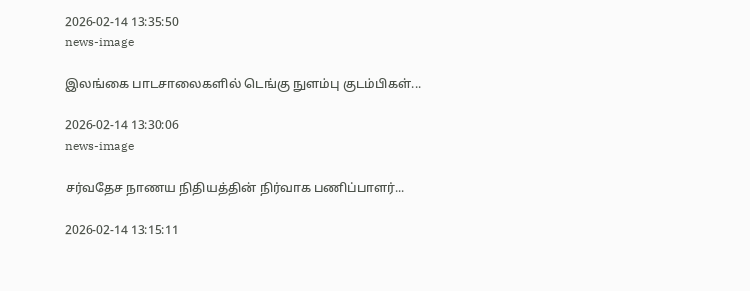2026-02-14 13:35:50
news-image

இலங்கை பாடசாலைகளில் டெங்கு நுளம்பு குடம்பிகள்...

2026-02-14 13:30:06
news-image

சர்வதேச நாணய நிதியத்தின் நிர்வாக பணிப்பாளர்...

2026-02-14 13:15:11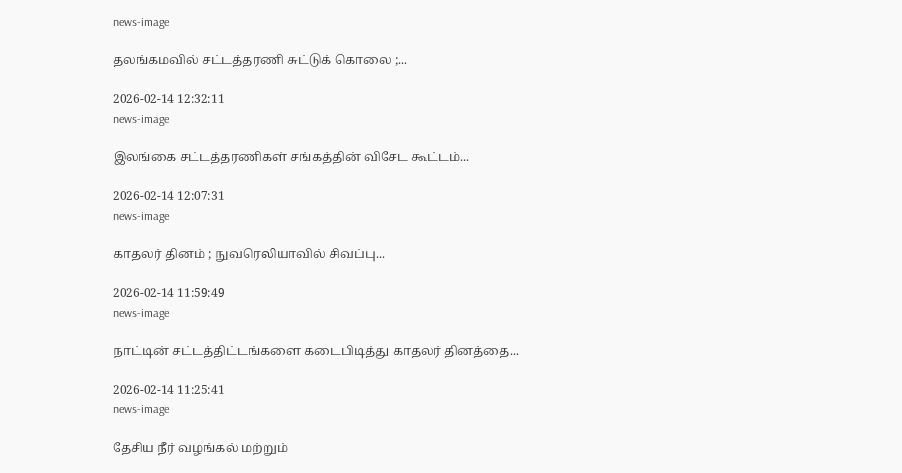news-image

தலங்கமவில் சட்டத்தரணி சுட்டுக் கொலை ;...

2026-02-14 12:32:11
news-image

இலங்கை சட்டத்தரணிகள் சங்கத்தின் விசேட கூட்டம்...

2026-02-14 12:07:31
news-image

காதலர் தினம் ; நுவரெலியாவில் சிவப்பு...

2026-02-14 11:59:49
news-image

நாட்டின் சட்டத்திட்டங்களை கடைபிடித்து காதலர் தினத்தை...

2026-02-14 11:25:41
news-image

தேசிய நீர் வழங்கல் மற்றும்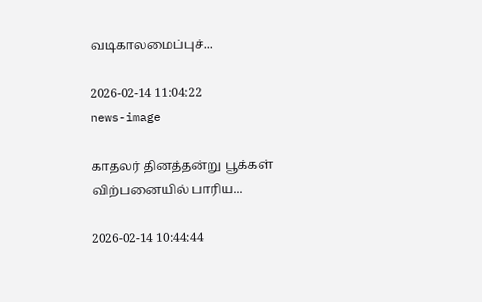வடிகாலமைப்புச்...

2026-02-14 11:04:22
news-image

காதலர் தினத்தன்று பூக்கள் விற்பனையில் பாரிய...

2026-02-14 10:44:44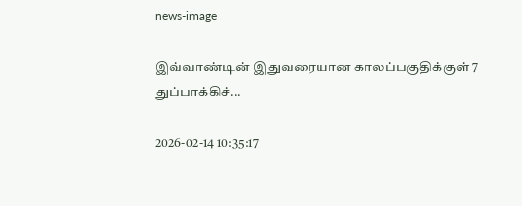news-image

இவ்வாண்டின் இதுவரையான காலப்பகுதிக்குள் 7 துப்பாக்கிச்...

2026-02-14 10:35:17